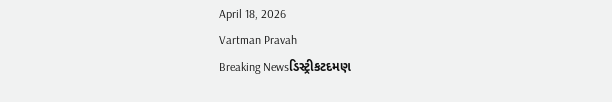April 18, 2026
Vartman Pravah
Breaking Newsડિસ્ટ્રીકટદમણ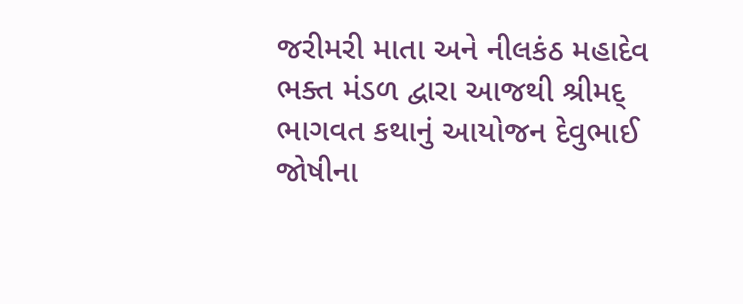જરીમરી માતા અને નીલકંઠ મહાદેવ ભક્‍ત મંડળ દ્વારા આજથી શ્રીમદ્‌ ભાગવત કથાનું આયોજન દેવુભાઈ જોષીના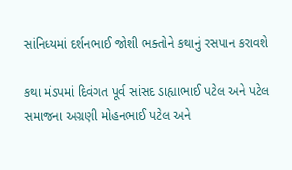સાંનિધ્‍યમાં દર્શનભાઈ જોશી ભક્‍તોને કથાનું રસપાન કરાવશે

કથા મંડપમાં દિવંગત પૂર્વ સાંસદ ડાહ્યાભાઈ પટેલ અને પટેલ સમાજના અગ્રણી મોહનભાઈ પટેલ અને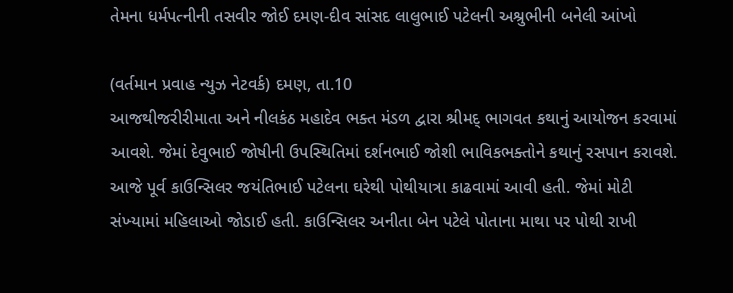તેમના ધર્મપત્‍નીની તસવીર જોઈ દમણ-દીવ સાંસદ લાલુભાઈ પટેલની અશ્રુભીની બનેલી આંખો

(વર્તમાન પ્રવાહ ન્‍યુઝ નેટવર્ક) દમણ, તા.10
આજથીજરીરીમાતા અને નીલકંઠ મહાદેવ ભક્‍ત મંડળ દ્વારા શ્રીમદ્‌ ભાગવત કથાનું આયોજન કરવામાં આવશે. જેમાં દેવુભાઈ જોષીની ઉપસ્‍થિતિમાં દર્શનભાઈ જોશી ભાવિકભક્‍તોને કથાનું રસપાન કરાવશે.
આજે પૂર્વ કાઉન્‍સિલર જયંતિભાઈ પટેલના ઘરેથી પોથીયાત્રા કાઢવામાં આવી હતી. જેમાં મોટી સંખ્‍યામાં મહિલાઓ જોડાઈ હતી. કાઉન્‍સિલર અનીતા બેન પટેલે પોતાના માથા પર પોથી રાખી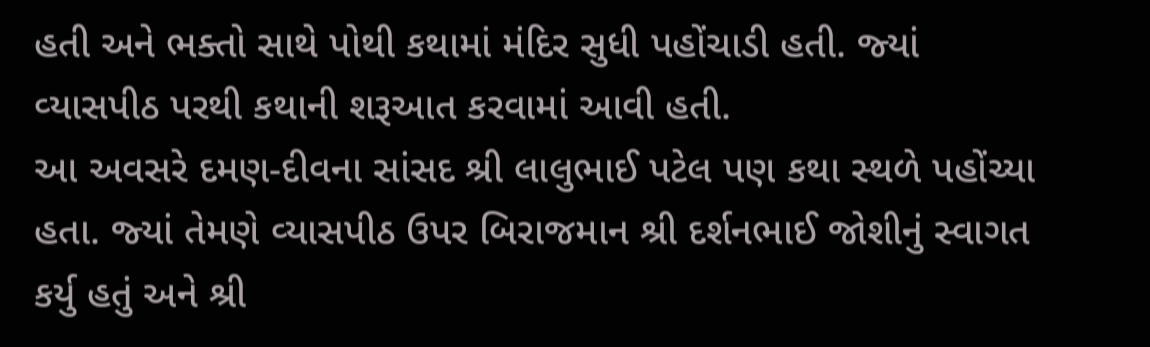હતી અને ભક્‍તો સાથે પોથી કથામાં મંદિર સુધી પહોંચાડી હતી. જ્‍યાં વ્‍યાસપીઠ પરથી કથાની શરૂઆત કરવામાં આવી હતી.
આ અવસરે દમણ-દીવના સાંસદ શ્રી લાલુભાઈ પટેલ પણ કથા સ્‍થળે પહોંચ્‍યા હતા. જ્‍યાં તેમણે વ્‍યાસપીઠ ઉપર બિરાજમાન શ્રી દર્શનભાઈ જોશીનું સ્‍વાગત કર્યુ હતું અને શ્રી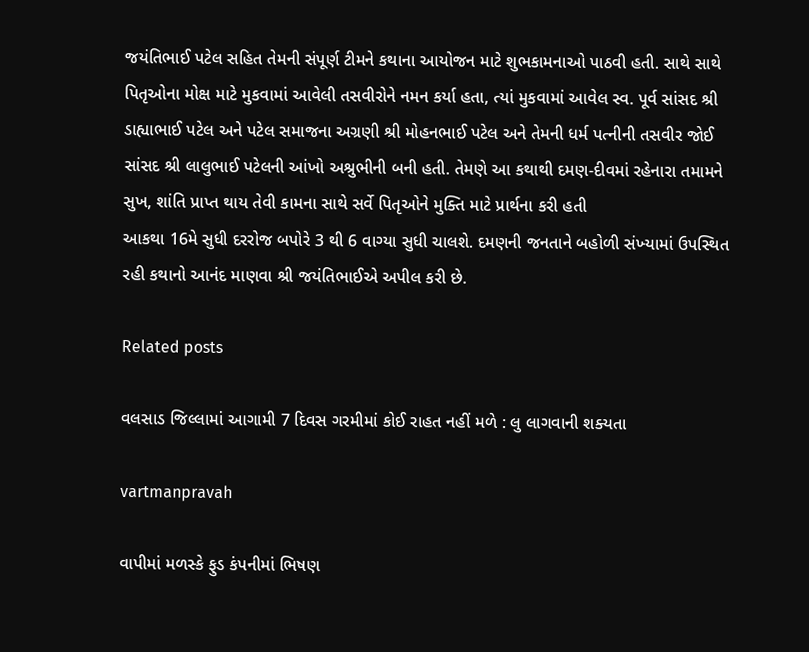જયંતિભાઈ પટેલ સહિત તેમની સંપૂર્ણ ટીમને કથાના આયોજન માટે શુભકામનાઓ પાઠવી હતી. સાથે સાથે પિતૃઓના મોક્ષ માટે મુકવામાં આવેલી તસવીરોને નમન કર્યા હતા, ત્‍યાં મુકવામાં આવેલ સ્‍વ. પૂર્વ સાંસદ શ્રી ડાહ્યાભાઈ પટેલ અને પટેલ સમાજના અગ્રણી શ્રી મોહનભાઈ પટેલ અને તેમની ધર્મ પત્‍નીની તસવીર જોઈ સાંસદ શ્રી લાલુભાઈ પટેલની આંખો અશ્રુભીની બની હતી. તેમણે આ કથાથી દમણ-દીવમાં રહેનારા તમામને સુખ, શાંતિ પ્રાપ્ત થાય તેવી કામના સાથે સર્વે પિતૃઓને મુક્‍તિ માટે પ્રાર્થના કરી હતી
આકથા 16મે સુધી દરરોજ બપોરે 3 થી 6 વાગ્‍યા સુધી ચાલશે. દમણની જનતાને બહોળી સંખ્‍યામાં ઉપસ્‍થિત રહી કથાનો આનંદ માણવા શ્રી જયંતિભાઈએ અપીલ કરી છે.

Related posts

વલસાડ જિલ્લામાં આગામી 7 દિવસ ગરમીમાં કોઈ રાહત નહીં મળે : લુ લાગવાની શક્‍યતા

vartmanpravah

વાપીમાં મળસ્‍કે ફુડ કંપનીમાં ભિષણ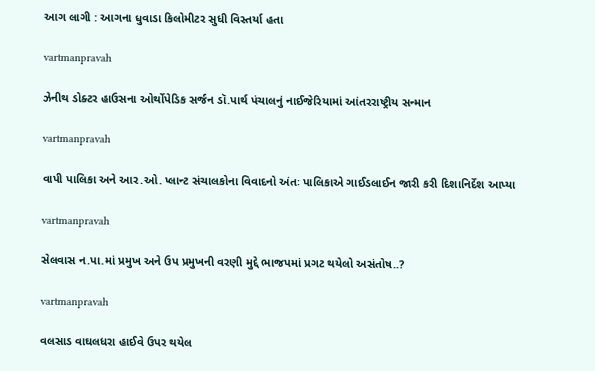આગ લાગી : આગના ધુવાડા કિલોમીટર સુધી વિસ્‍તર્યા હતા

vartmanpravah

ઝેનીથ ડોક્‍ટર હાઉસના ઓર્થોપેડિક સર્જન ડૉ.પાર્થ પંચાલનું નાઈજેરિયામાં આંતરરાષ્‍ટ્રીય સન્‍માન

vartmanpravah

વાપી પાલિકા અને આર.ઓ. પ્‍લાન્‍ટ સંચાલકોના વિવાદનો અંતઃ પાલિકાએ ગાઈડલાઈન જારી કરી દિશાનિર્દેશ આપ્‍યા

vartmanpravah

સેલવાસ ન.પા.માં પ્રમુખ અને ઉપ પ્રમુખની વરણી મુદ્દે ભાજપમાં પ્રગટ થયેલો અસંતોષ..?

vartmanpravah

વલસાડ વાઘલધરા હાઈવે ઉપર થયેલ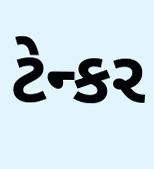ટેન્‍કર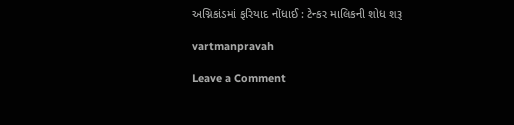અગ્નિકાંડમાં ફરિયાદ નોંધાઈ : ટેન્‍કર માલિકની શોધ શરૂ

vartmanpravah

Leave a Comment